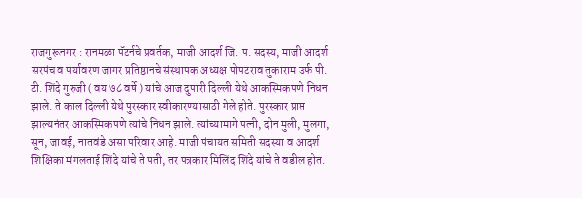राजगुरूनगर : रानमळा पॅटर्नचे प्रवर्तक, माजी आदर्श जि. प. सदस्य, माजी आदर्श सरपंच व पर्यावरण जागर प्रतिष्ठानचे संस्थापक अध्यक्ष पोपटराव तुकाराम उर्फ पी. टी. शिंदे गुरुजी ( वय ७८ वर्षे ) यांचे आज दुपारी दिल्ली येथे आकस्मिकपणे निधन झाले. ते काल दिल्ली येथे पुरस्कार स्वीकारण्यासाठी गेले होते. पुरस्कार प्राप्त झाल्यनंतर आकस्मिकपणे त्यांचे निधन झाले. त्यांच्यामागे पत्नी, दोन मुली, मुलगा, सून, जावई, नातवंडे असा परिवार आहे. माजी पंचायत समिती सदस्या व आदर्श शिक्षिका मंगलताई शिंदे यांचे ते पती, तर पत्रकार मिलिंद शिंदे यांचे ते वडील होत.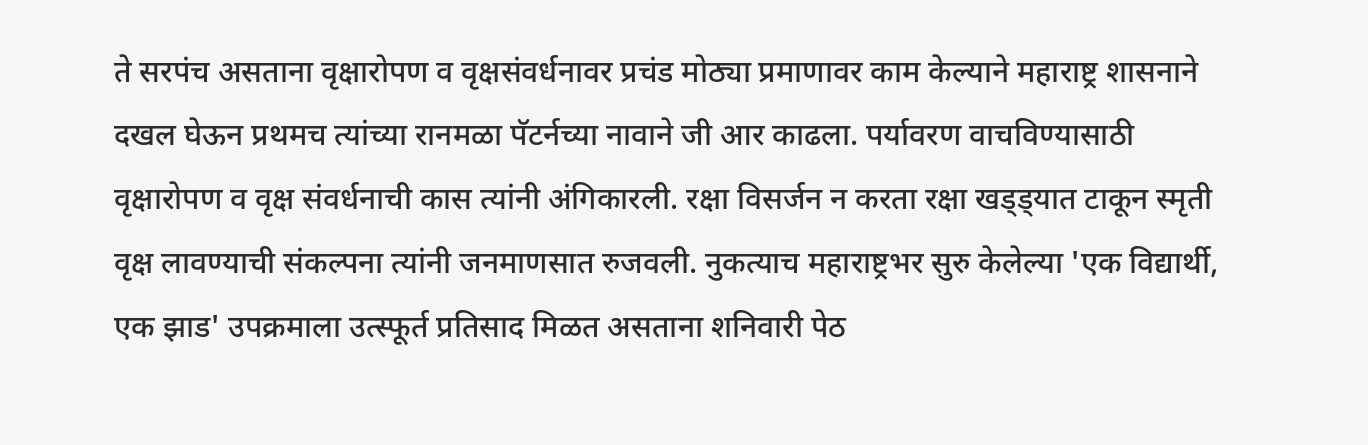ते सरपंच असताना वृक्षारोपण व वृक्षसंवर्धनावर प्रचंड मोठ्या प्रमाणावर काम केल्याने महाराष्ट्र शासनाने दखल घेऊन प्रथमच त्यांच्या रानमळा पॅटर्नच्या नावाने जी आर काढला. पर्यावरण वाचविण्यासाठी वृक्षारोपण व वृक्ष संवर्धनाची कास त्यांनी अंगिकारली. रक्षा विसर्जन न करता रक्षा खड्ड्यात टाकून स्मृती वृक्ष लावण्याची संकल्पना त्यांनी जनमाणसात रुजवली. नुकत्याच महाराष्ट्रभर सुरु केलेल्या 'एक विद्यार्थी, एक झाड' उपक्रमाला उत्स्फूर्त प्रतिसाद मिळत असताना शनिवारी पेठ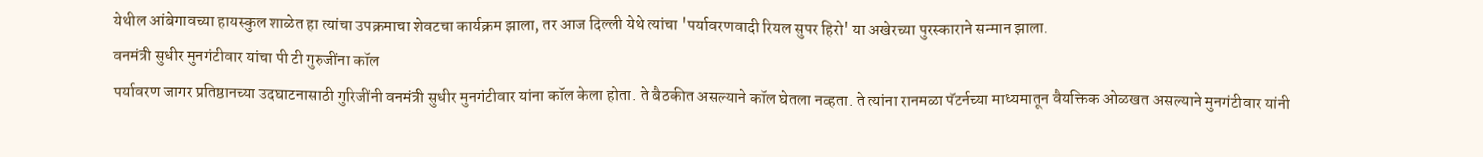येथील आंबेगावच्या हायस्कुल शाळेत हा त्यांचा उपक्रमाचा शेवटचा कार्यक्रम झाला, तर आज दिल्ली येथे त्यांचा 'पर्यावरणवादी रियल सुपर हिरो' या अखेरच्या पुरस्काराने सन्मान झाला.
वनमंत्री सुधीर मुनगंटीवार यांचा पी टी गुरुजींना कॉल
पर्यावरण जागर प्रतिष्ठानच्या उदघाटनासाठी गुरिजींनी वनमंत्री सुधीर मुनगंटीवार यांना कॉल केला होता. ते बैठकीत असल्याने कॉल घेतला नव्हता. ते त्यांना रानमळा पॅटर्नच्या माध्यमातून वैयक्तिक ओळखत असल्याने मुनगंटीवार यांनी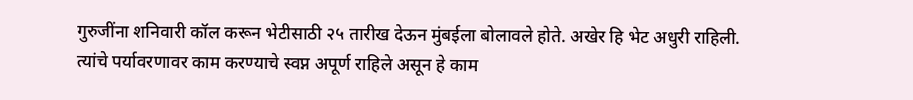गुरुजींना शनिवारी कॉल करून भेटीसाठी २५ तारीख देऊन मुंबईला बोलावले होते. अखेर हि भेट अधुरी राहिली. त्यांचे पर्यावरणावर काम करण्याचे स्वप्न अपूर्ण राहिले असून हे काम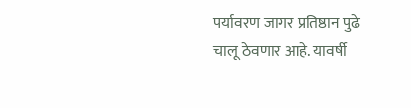पर्यावरण जागर प्रतिष्ठान पुढे चालू ठेवणार आहे. यावर्षी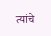त्यांचे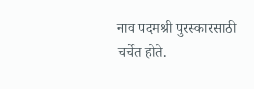नाव पदमश्री पुरस्कारसाठी चर्चेत होते.